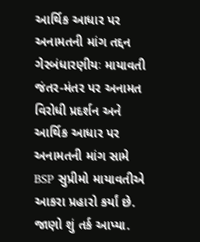આર્થિક આધાર પર અનામતની માંગ તદ્દન ગેરબંધારણીયઃ માયાવતી
જંતર-મંતર પર અનામત વિરોધી પ્રદર્શન અને આર્થિક આધાર પર અનામતની માંગ સામે BSP સુપ્રીમો માયાવતીએ આકરા પ્રહારો કર્યાં છે. જાણો શું તર્ક આપ્યા.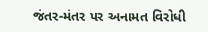જંતર-મંતર પર અનામત વિરોધી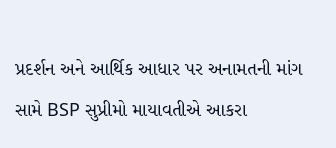પ્રદર્શન અને આર્થિક આધાર પર અનામતની માંગ સામે BSP સુપ્રીમો માયાવતીએ આકરા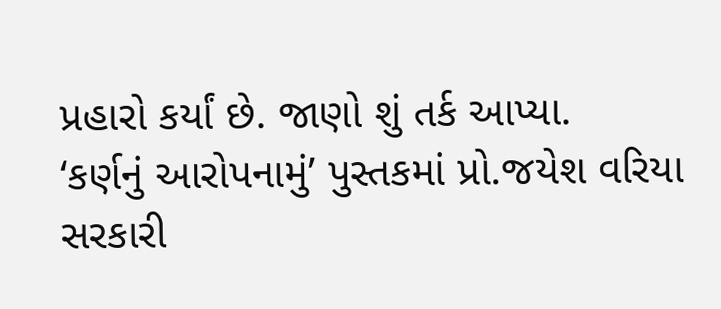પ્રહારો કર્યાં છે. જાણો શું તર્ક આપ્યા.
‘કર્ણનું આરોપનામું’ પુસ્તકમાં પ્રો.જયેશ વરિયા સરકારી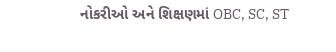નોકરીઓ અને શિક્ષણમાં OBC, SC, ST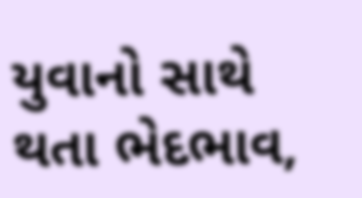યુવાનો સાથે થતા ભેદભાવ,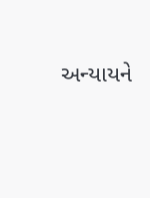અન્યાયને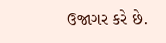ઉજાગર કરે છે.